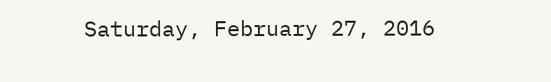Saturday, February 27, 2016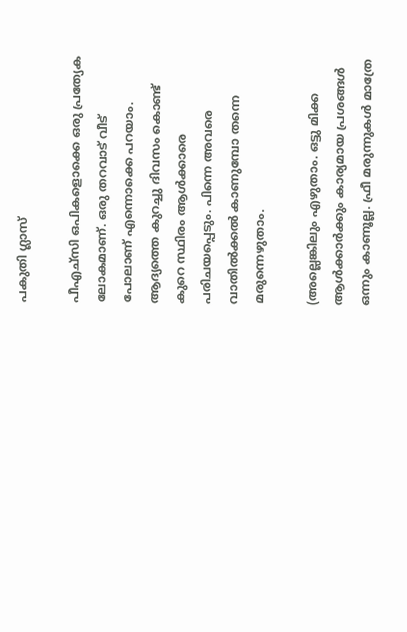പകുതി ഗ്ലാസ്

പീഎച്സി ഒപികളൊക്കെ ഒരു പ്രത്യേക ലോകമാണ്. ഒരു തറവാട് വീട് പോലാണ് എന്നൊക്കെ പറയാം. ആദ്യത്തെ കുറച്ചു ദിവസം കൊണ്ട് കുറെ സ്ഥിരം ആള്‍ക്കാരെ പരിചയപ്പെടും. പിന്നെ അവരെ വാതില്‍ക്കല്‍ കാണുമ്പോ തന്നെ മരുന്നെഴുതാം.

(അല്ലെങ്കിലും എഴുതാം. ഒട്ടു മിക്ക ആള്‍ക്കാര്‍ക്കും കാര്യമായ പ്രശങ്ങള്‍ ഒന്നും കാണൂല്ല. ഫ്രീ മരുന്നുകള്‍ മാത്രേ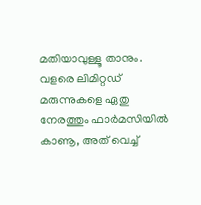മതിയാവുള്ളൂ താനും. വളരെ ലിമിറ്റഡ് മരുന്നുകളെ ഏതു നേരത്തും ഫാര്‍മസിയില്‍ കാണൂ, അത് വെച്ച്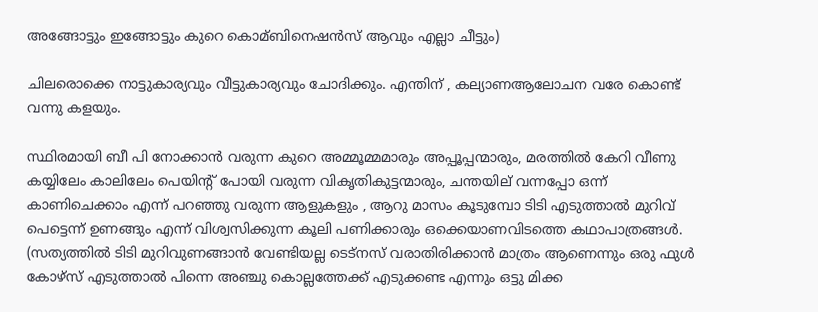അങ്ങോട്ടും ഇങ്ങോട്ടും കുറെ കൊമ്ബിനെഷന്‍സ് ആവും എല്ലാ ചീട്ടും)

ചിലരൊക്കെ നാട്ടുകാര്യവും വീട്ടുകാര്യവും ചോദിക്കും. എന്തിന് , കല്യാണആലോചന വരേ കൊണ്ട് വന്നു കളയും.

സ്ഥിരമായി ബീ പി നോക്കാന്‍ വരുന്ന കുറെ അമ്മൂമ്മമാരും അപ്പൂപ്പന്മാരും, മരത്തില്‍ കേറി വീണു കയ്യിലേം കാലിലേം പെയിന്റ് പോയി വരുന്ന വികൃതികുട്ടന്മാരും, ചന്തയില് വന്നപ്പോ ഒന്ന് കാണിചെക്കാം എന്ന് പറഞ്ഞു വരുന്ന ആളുകളും , ആറു മാസം കൂടുമ്പോ ടിടി എടുത്താല്‍ മുറിവ് പെട്ടെന്ന് ഉണങ്ങും എന്ന് വിശ്വസിക്കുന്ന കൂലി പണിക്കാരും ഒക്കെയാണവിടത്തെ കഥാപാത്രങ്ങള്‍. (സത്യത്തില്‍ ടിടി മുറിവുണങ്ങാന്‍ വേണ്ടിയല്ല ടെട്നസ് വരാതിരിക്കാന്‍ മാത്രം ആണെന്നും ഒരു ഫുള്‍ കോഴ്സ് എടുത്താല്‍ പിന്നെ അഞ്ചു കൊല്ലത്തേക്ക് എടുക്കണ്ട എന്നും ഒട്ടു മിക്ക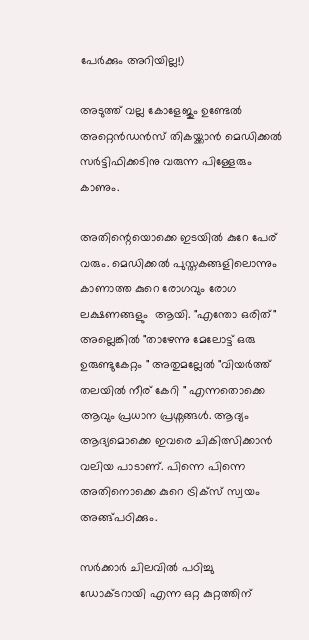പേര്‍ക്കും അറിയില്ല!)

അടുത്ത് വല്ല കോളേജും ഉണ്ടേല്‍ അറ്റെന്‍ഡന്‍സ്‌ തികയ്ക്കാന്‍ മെഡിക്കല്‍ സര്‍ട്ടിഫിക്കടിനു വരുന്ന പിള്ളേരും കാണും.

അതിന്റെയൊക്കെ ഇടയില്‍ കുറേ പേര് വരും. മെഡിക്കല്‍ പുസ്തകങ്ങളിലൊന്നും കാണാത്ത കുറെ രോഗവും രോഗ ലക്ഷണങ്ങളും  ആയി. "എന്തോ ഒരിത്" അല്ലെങ്കില്‍ "താഴേന്നു മേലോട്ട് ഒരു ഉരുണ്ടുകേറ്റം " അതുമല്ലേല്‍ "വിയര്‍ത്ത്‌ തലയില്‍ നീര് കേറി " എന്നതൊക്കെ ആവും പ്രധാന പ്രശ്നങ്ങള്‍. ആദ്യം ആദ്യമൊക്കെ ഇവരെ ചികിത്സിക്കാന്‍ വലിയ പാടാണ്. പിന്നെ പിന്നെ അതിനൊക്കെ കുറെ ട്രിക്സ് സ്വയം അങ്ങ്പഠിക്കും.

സര്‍ക്കാര്‍ ചിലവില്‍ പഠിച്ചു ഡോക്ടറായി എന്ന ഒറ്റ കുറ്റത്തിന്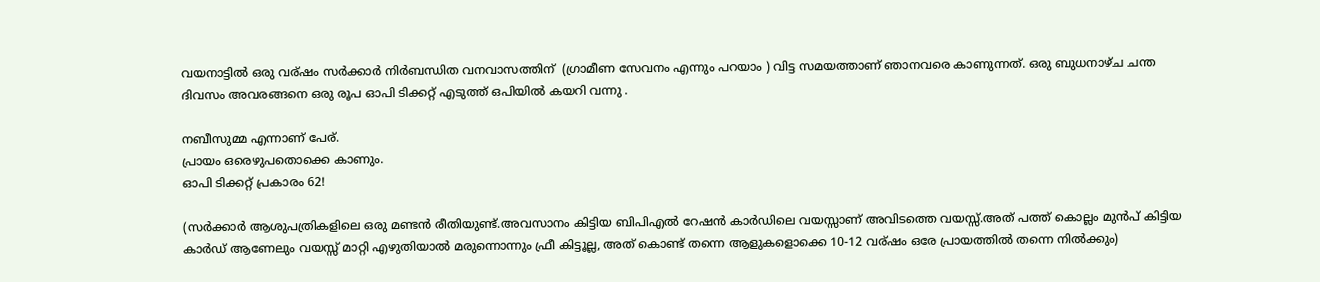വയനാട്ടില്‍ ഒരു വര്ഷം സര്‍ക്കാര്‍ നിര്‍ബന്ധിത വനവാസത്തിന്  (ഗ്രാമീണ സേവനം എന്നും പറയാം ) വിട്ട സമയത്താണ് ഞാനവരെ കാണുന്നത്. ഒരു ബുധനാഴ്ച ചന്ത ദിവസം അവരങ്ങനെ ഒരു രൂപ ഓപി ടിക്കറ്റ്‌ എടുത്ത് ഒപിയില്‍ കയറി വന്നു .

നബീസുമ്മ എന്നാണ്‌ പേര്.
പ്രായം ഒരെഴുപതൊക്കെ കാണും.
ഓപി ടിക്കറ്റ്‌ പ്രകാരം 62!

(സര്‍ക്കാര്‍ ആശുപത്രികളിലെ ഒരു മണ്ടന്‍ രീതിയുണ്ട്.അവസാനം കിട്ടിയ ബിപിഎല്‍ റേഷന്‍ കാര്‍ഡിലെ വയസ്സാണ് അവിടത്തെ വയസ്സ്.അത് പത്ത് കൊല്ലം മുന്‍പ് കിട്ടിയ കാര്‍ഡ് ആണേലും വയസ്സ് മാറ്റി എഴുതിയാല്‍ മരുന്നൊന്നും ഫ്രീ കിട്ടൂല്ല, അത് കൊണ്ട് തന്നെ ആളുകളൊക്കെ 10-12 വര്ഷം ഒരേ പ്രായത്തില്‍ തന്നെ നില്‍ക്കും)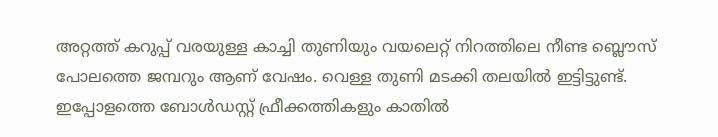അറ്റത്ത് കറുപ്പ് വരയുള്ള കാച്ചി തുണിയും വയലെറ്റ് നിറത്തിലെ നീണ്ട ബ്ലൌസ് പോലത്തെ ജമ്പറും ആണ് വേഷം. വെള്ള തുണി മടക്കി തലയില്‍ ഇട്ടിട്ടുണ്ട്.  ഇപ്പോളത്തെ ബോള്‍ഡസ്റ്റ് ഫ്രീക്കത്തികളും കാതില്‍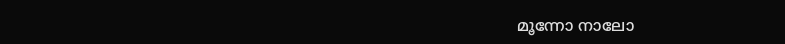മൂന്നോ നാലോ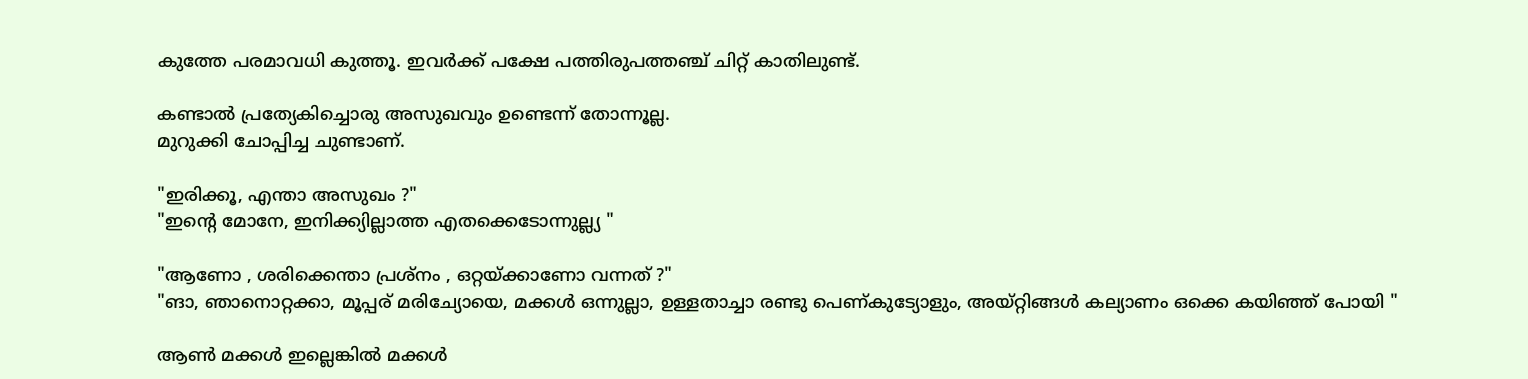കുത്തേ പരമാവധി കുത്തൂ. ഇവര്‍ക്ക് പക്ഷേ പത്തിരുപത്തഞ്ച് ചിറ്റ് കാതിലുണ്ട്.

കണ്ടാല്‍ പ്രത്യേകിച്ചൊരു അസുഖവും ഉണ്ടെന്ന് തോന്നൂല്ല.
മുറുക്കി ചോപ്പിച്ച ചുണ്ടാണ്.

"ഇരിക്കൂ, എന്താ അസുഖം ?"
"ഇന്‍റെ മോനേ, ഇനിക്ക്യില്ലാത്ത എതക്കെടോന്നുല്ല്യ "

"ആണോ , ശരിക്കെന്താ പ്രശ്നം , ഒറ്റയ്ക്കാണോ വന്നത് ?"
"ങാ, ഞാനൊറ്റക്കാ, മൂപ്പര് മരിച്യോയെ, മക്കള്‍ ഒന്നുല്ലാ, ഉള്ളതാച്ചാ രണ്ടു പെണ്കുട്യോളും, അയ്‌റ്റിങ്ങള്‍ കല്യാണം ഒക്കെ കയിഞ്ഞ് പോയി "

ആണ്‍ മക്കള്‍ ഇല്ലെങ്കില്‍ മക്കള്‍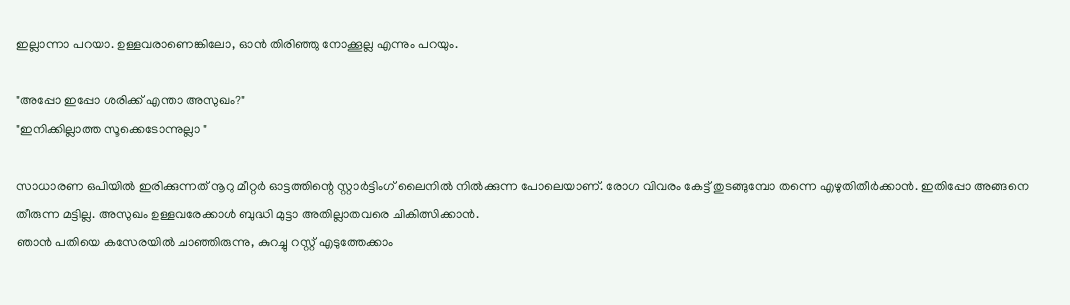ഇല്ലാന്നാ പറയാ. ഉള്ളവരാണെങ്കിലോ, ഓന്‍ തിരിഞ്ഞു നോക്കൂല്ല എന്നും പറയും.

"അപ്പോ ഇപ്പോ ശരിക്ക് എന്താ അസുഖം?"
"ഇനിക്കില്ലാത്ത സൂക്കെടോന്നുല്ലാ "

സാധാരണ ഒപിയില്‍ ഇരിക്കുന്നത് നൂറു മീറ്റര്‍ ഓട്ടത്തിന്റെ സ്റ്റാര്‍ട്ടിംഗ് ലൈനില്‍ നില്‍ക്കുന്ന പോലെയാണ്. രോഗ വിവരം കേട്ട് തുടങ്ങുമ്പോ തന്നെ എഴുതിതീര്‍ക്കാന്‍. ഇതിപ്പോ അങ്ങനെ തീരുന്ന മട്ടില്ല. അസുഖം ഉള്ളവരേക്കാള്‍ ബുദ്ധി മുട്ടാ അതില്ലാതവരെ ചികിത്സിക്കാന്‍.
ഞാന്‍ പതിയെ കസേരയില്‍ ചാഞ്ഞിരുന്നു, കുറച്ചു റസ്റ്റ്‌ എടുത്തേക്കാം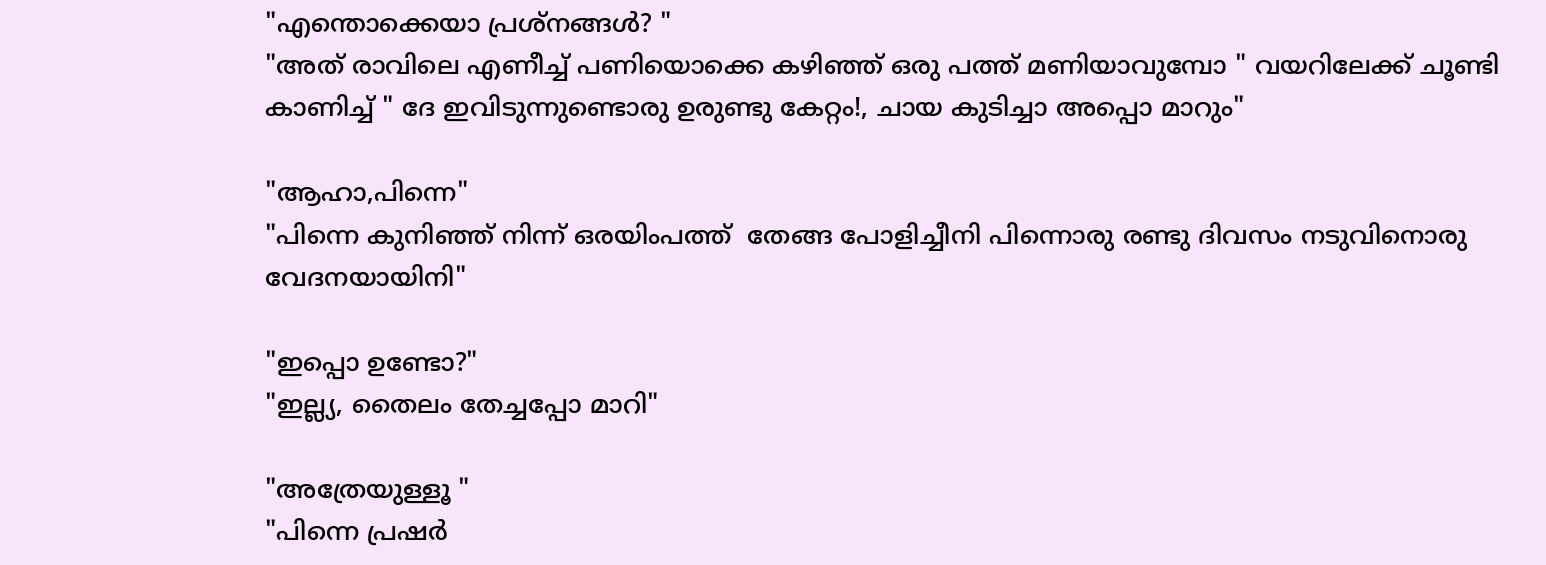"എന്തൊക്കെയാ പ്രശ്നങ്ങള്‍? "
"അത് രാവിലെ എണീച്ച് പണിയൊക്കെ കഴിഞ്ഞ് ഒരു പത്ത് മണിയാവുമ്പോ " വയറിലേക്ക് ചൂണ്ടി കാണിച്ച് " ദേ ഇവിടുന്നുണ്ടൊരു ഉരുണ്ടു കേറ്റം!, ചായ കുടിച്ചാ അപ്പൊ മാറും"

"ആഹാ,പിന്നെ"
"പിന്നെ കുനിഞ്ഞ് നിന്ന് ഒരയിംപത്ത്  തേങ്ങ പോളിച്ചീനി പിന്നൊരു രണ്ടു ദിവസം നടുവിനൊരു വേദനയായിനി"

"ഇപ്പൊ ഉണ്ടോ?"
"ഇല്ല്യ, തൈലം തേച്ചപ്പോ മാറി"

"അത്രേയുള്ളൂ "
"പിന്നെ പ്രഷര്‍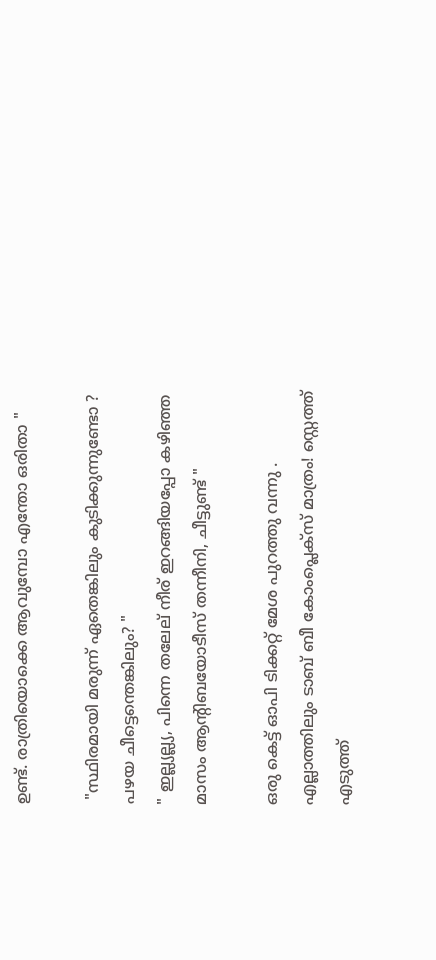ഉണ്ട്. രാത്രിയൊക്കെ ആവുമ്പോ എന്തോ ഒരിതാ "

 "സ്ഥിരമായി മരുന്ന് ഏതെങ്കിലും കുടിക്കുന്നുണ്ടോ ? പഴയ ചീട്ടെന്തെങ്കിലും? "
" ഇല്ല്യല്ല്യ, പിന്നെ തലേല് നീര് ഇറങ്ങിയപ്പോ കഴിഞ്ഞ മാസം ആന്റിബയോടീസ് തന്നീനി, ചീട്ടുണ്ട് "

ഒരു കെട്ട് ഓപി ടിക്കറ്റ്‌ മേശ പുറത്തു വന്നു . എല്ലാത്തിലും ടാബ് ബീ കോംപ്ലെക്സ്‌ മാത്രം! സ്റ്റെത്ത് എടുത്ത്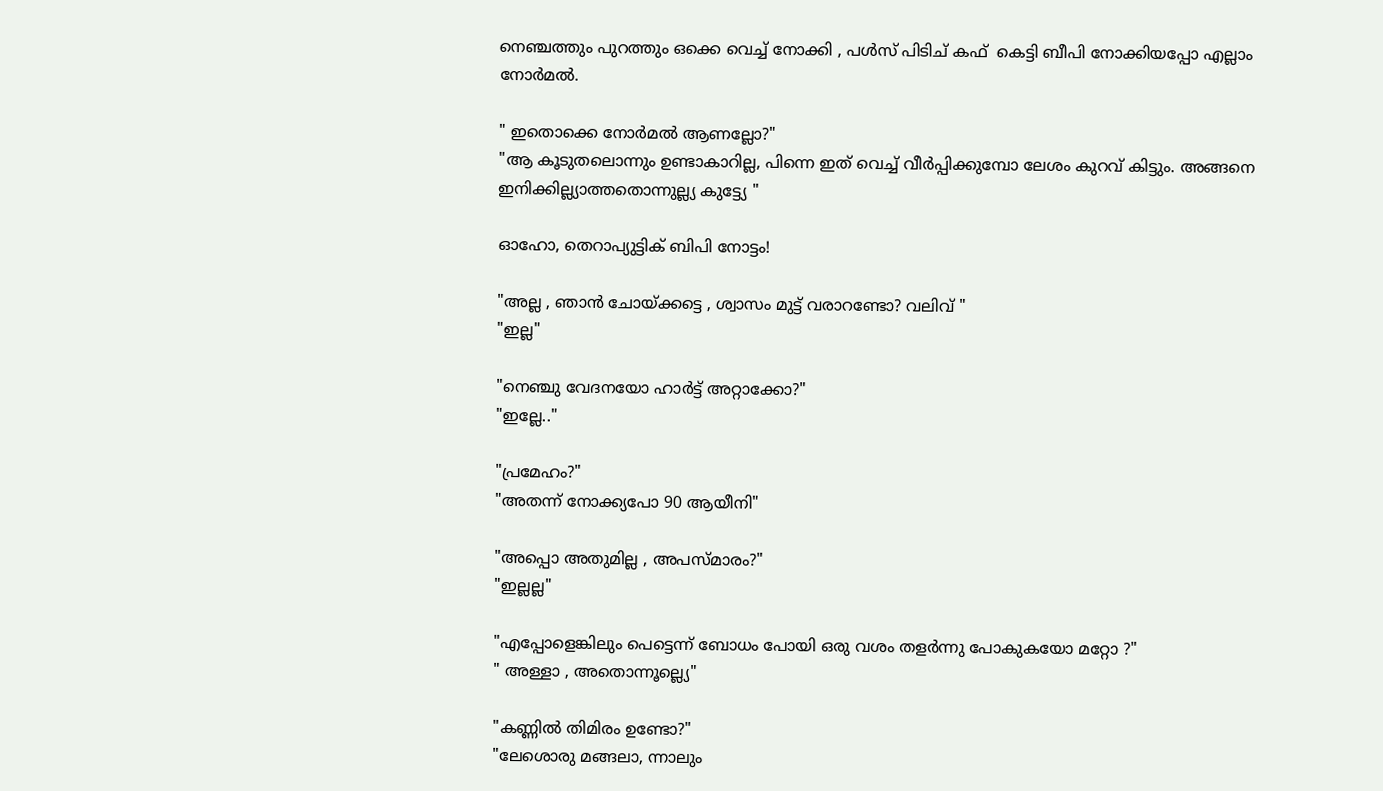നെഞ്ചത്തും പുറത്തും ഒക്കെ വെച്ച് നോക്കി , പള്‍സ് പിടിച് കഫ്  കെട്ടി ബീപി നോക്കിയപ്പോ എല്ലാം നോര്‍മല്‍.

" ഇതൊക്കെ നോര്‍മല്‍ ആണല്ലോ?"
"ആ കൂടുതലൊന്നും ഉണ്ടാകാറില്ല, പിന്നെ ഇത് വെച്ച് വീര്‍പ്പിക്കുമ്പോ ലേശം കുറവ് കിട്ടും. അങ്ങനെ ഇനിക്കില്ല്യാത്തതൊന്നുല്ല്യ കുട്ട്യേ "

ഓഹോ, തെറാപ്യുട്ടിക് ബിപി നോട്ടം!

"അല്ല , ഞാന്‍ ചോയ്ക്കട്ടെ , ശ്വാസം മുട്ട് വരാറണ്ടോ? വലിവ് "
"ഇല്ല"

"നെഞ്ചു വേദനയോ ഹാര്‍ട്ട് അറ്റാക്കോ?"
"ഇല്ലേ.."

"പ്രമേഹം?"
"അതന്ന് നോക്ക്യപോ 90 ആയീനി"

"അപ്പൊ അതുമില്ല , അപസ്മാരം?"
"ഇല്ലല്ല"

"എപ്പോളെങ്കിലും പെട്ടെന്ന് ബോധം പോയി ഒരു വശം തളര്‍ന്നു പോകുകയോ മറ്റോ ?"
" അള്ളാ , അതൊന്നൂല്ല്യെ"

"കണ്ണില്‍ തിമിരം ഉണ്ടോ?"
"ലേശൊരു മങ്ങലാ, ന്നാലും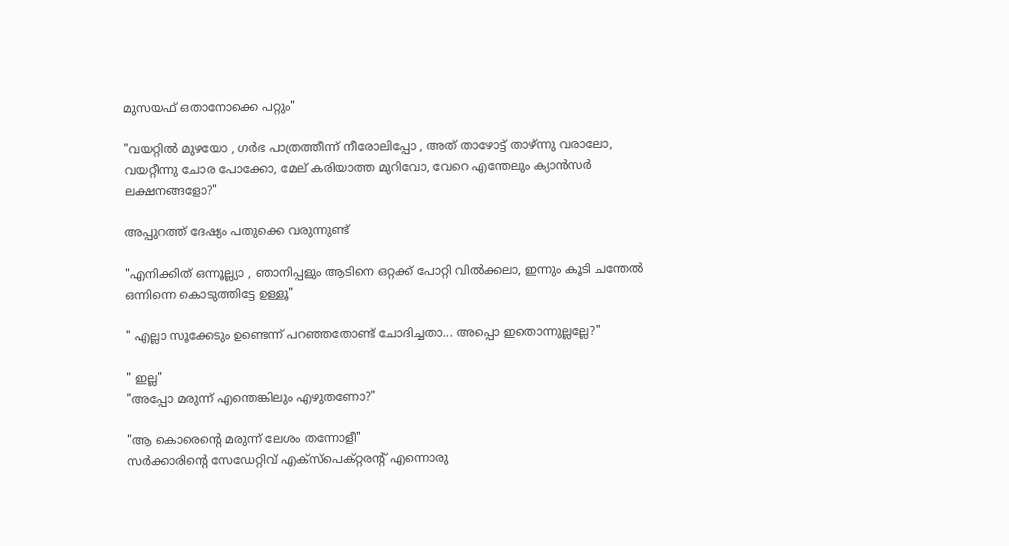മുസയഫ് ഒതാനോക്കെ പറ്റും"

"വയറ്റില്‍ മുഴയോ , ഗര്‍ഭ പാത്രത്തീന്ന് നീരോലിപ്പോ , അത് താഴോട്ട് താഴ്ന്നു വരാലോ, വയറ്റീന്നു ചോര പോക്കോ, മേല് കരിയാത്ത മുറിവോ, വേറെ എന്തേലും ക്യാന്‍സര്‍ ലക്ഷനങ്ങളോ?"

അപ്പുറത്ത് ദേഷ്യം പതുക്കെ വരുന്നുണ്ട്

"എനിക്കിത് ഒന്നൂല്ല്യാ , ഞാനിപ്പളും ആടിനെ ഒറ്റക്ക് പോറ്റി വില്‍ക്കലാ, ഇന്നും കൂടി ചന്തേല്‍ ഒന്നിന്നെ കൊടുത്തിട്ടേ ഉള്ളൂ"

" എല്ലാ സൂക്കേടും ഉണ്ടെന്ന് പറഞ്ഞതോണ്ട് ചോദിച്ചതാ... അപ്പൊ ഇതൊന്നുല്ലല്ലേ?"

" ഇല്ല"
"അപ്പോ മരുന്ന് എന്തെങ്കിലും എഴുതണോ?"

"ആ കൊരെന്റെ മരുന്ന് ലേശം തന്നോളീ"
സര്‍ക്കാരിന്റെ സേഡേറ്റിവ് എക്സ്പെക്റ്റരന്റ് എന്നൊരു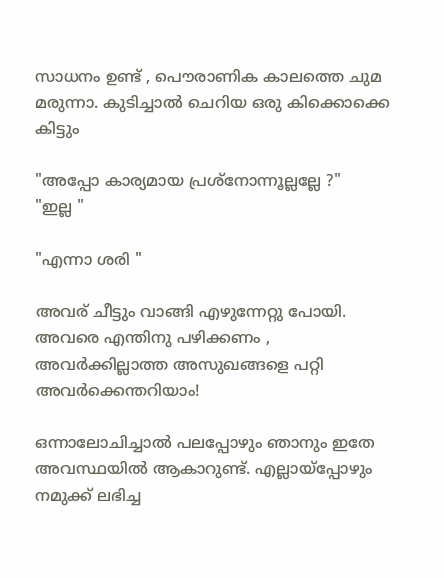സാധനം ഉണ്ട് , പൌരാണിക കാലത്തെ ചുമ മരുന്നാ. കുടിച്ചാല്‍ ചെറിയ ഒരു കിക്കൊക്കെ കിട്ടും

"അപ്പോ കാര്യമായ പ്രശ്നോന്നൂല്ലല്ലേ ?"
"ഇല്ല "

"എന്നാ ശരി "

അവര് ചീട്ടും വാങ്ങി എഴുന്നേറ്റു പോയി. അവരെ എന്തിനു പഴിക്കണം , അവര്‍ക്കില്ലാത്ത അസുഖങ്ങളെ പറ്റി അവര്‍ക്കെന്തറിയാം!

ഒന്നാലോചിച്ചാല്‍ പലപ്പോഴും ഞാനും ഇതേ അവസ്ഥയില്‍ ആകാറുണ്ട്. എല്ലായ്പ്പോഴും നമുക്ക് ലഭിച്ച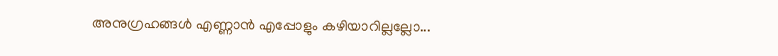അനുഗ്രഹങ്ങള്‍ എണ്ണാന്‍ എപ്പോളും കഴിയാറില്ലല്ലോ...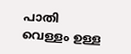പാതി വെള്ളം ഉള്ള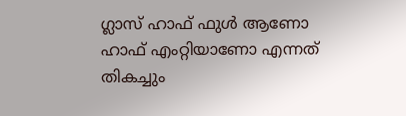ഗ്ലാസ് ഹാഫ് ഫുള്‍ ആണോ ഹാഫ് എംറ്റിയാണോ എന്നത് തികച്ചും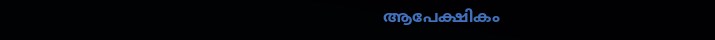ആപേക്ഷികം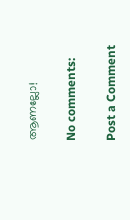ആണല്ലോ!

No comments:

Post a Comment